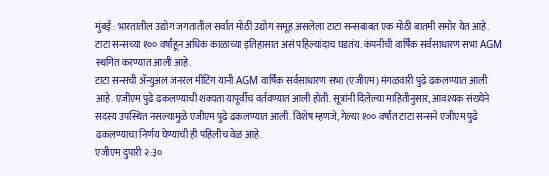मुंबई : भारतातील उद्योग जगतातील सर्वात मोठी उद्योग समूह असलेला टाटा सन्सबाबत एक मोठी बातमी समोर येत आहे. टाटा सन्सच्या १०० वर्षांहून अधिक काळाच्या इतिहासात असं पहिल्यांदाच घडतंय. कंपनीची वार्षिक सर्वसाधारण सभा AGM स्थगित करण्यात आली आहे.
टाटा सन्सची ॲन्युअल जनरल मीटिंग यानी AGM वार्षिक सर्वसाधारण सभा (एजीएम) मंगळवारी पुढे ढकलण्यात आली आहे. एजीएम पुढे ढकलण्याची शक्यता यापूर्वीच वर्तवण्यात आली होती. सूत्रांनी दिलेल्या माहितीनुसार, आवश्यक संख्येने सदस्य उपस्थित नसल्यामुळे एजीएम पुढे ढकलण्यात आली. विशेष म्हणजे, गेल्या १०० वर्षांत टाटा सन्सने एजीएम पुढे ढकलण्याचा निर्णय घेण्याची ही पहिलीच वेळ आहे.
एजीएम दुपारी २:३०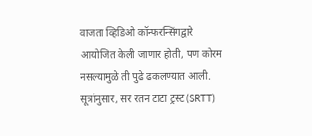वाजता व्हिडिओ कॉन्फरन्सिंगद्वारे आयोजित केली जाणार होती, पण कोरम नसल्यामुळे ती पुढे ढकलण्यात आली. सूत्रांनुसार, सर रतन टाटा ट्रस्ट (SRTT)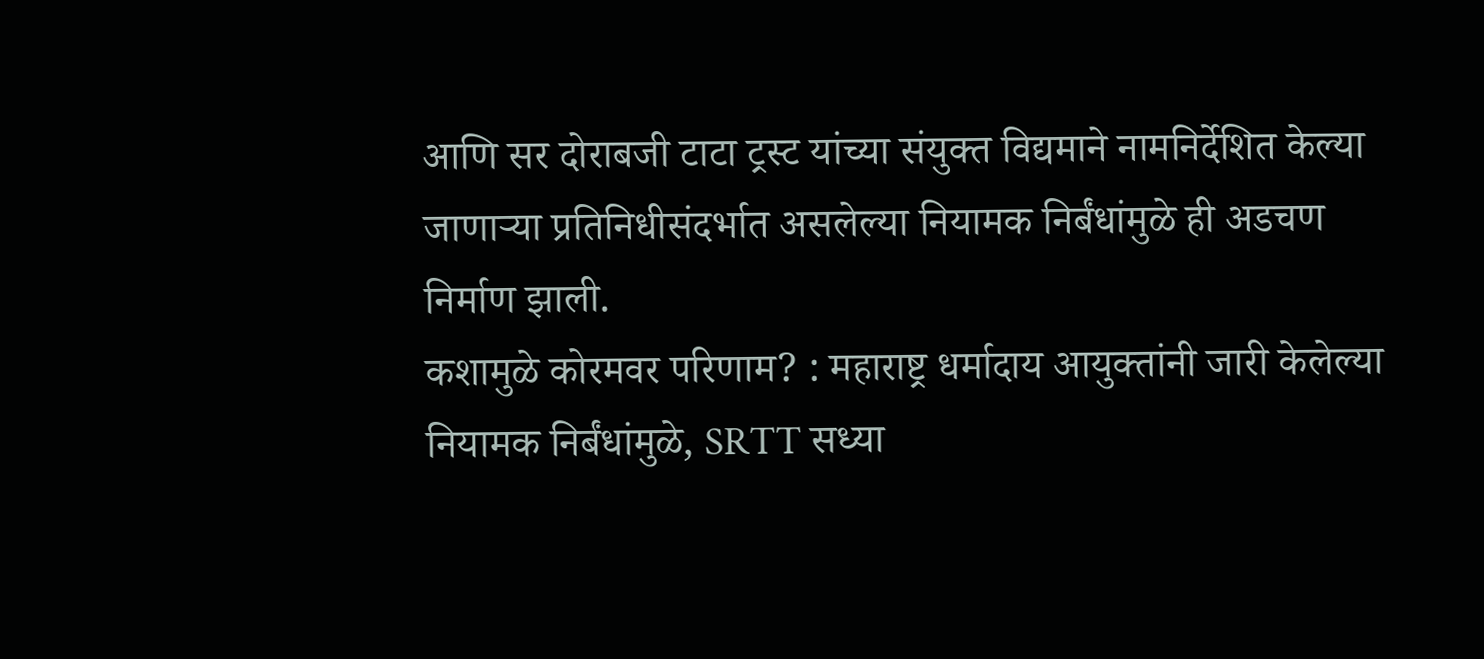आणि सर दोराबजी टाटा ट्रस्ट यांच्या संयुक्त विद्यमाने नामनिर्देशित केल्या जाणाऱ्या प्रतिनिधीसंदर्भात असलेल्या नियामक निर्बंधांमुळे ही अडचण निर्माण झाली.
कशामुळे कोरमवर परिणाम? : महाराष्ट्र धर्मादाय आयुक्तांनी जारी केलेल्या नियामक निर्बंधांमुळे, SRTT सध्या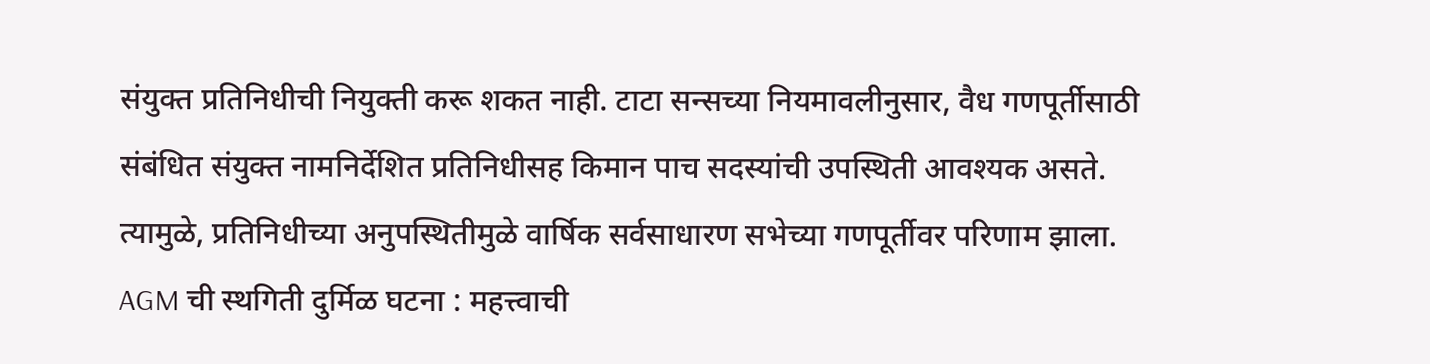संयुक्त प्रतिनिधीची नियुक्ती करू शकत नाही. टाटा सन्सच्या नियमावलीनुसार, वैध गणपूर्तीसाठी संबंधित संयुक्त नामनिर्देशित प्रतिनिधीसह किमान पाच सदस्यांची उपस्थिती आवश्यक असते. त्यामुळे, प्रतिनिधीच्या अनुपस्थितीमुळे वार्षिक सर्वसाधारण सभेच्या गणपूर्तीवर परिणाम झाला.
AGM ची स्थगिती दुर्मिळ घटना : महत्त्वाची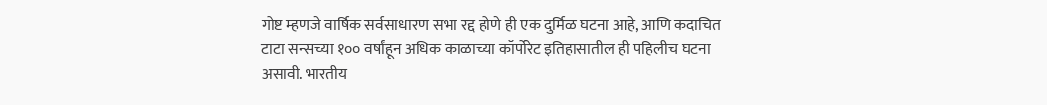गोष्ट म्हणजे वार्षिक सर्वसाधारण सभा रद्द होणे ही एक दुर्मिळ घटना आहे, आणि कदाचित टाटा सन्सच्या १०० वर्षांहून अधिक काळाच्या कॉर्पोरेट इतिहासातील ही पहिलीच घटना असावी. भारतीय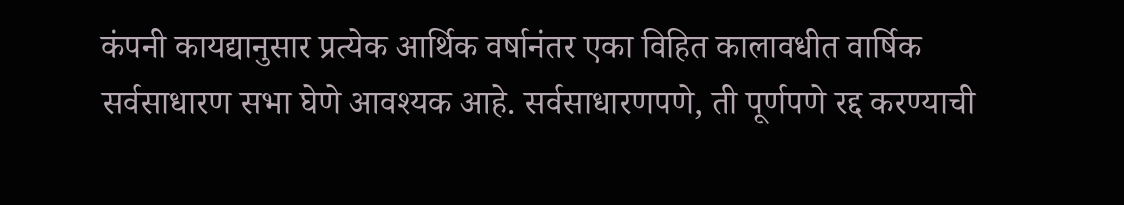कंपनी कायद्यानुसार प्रत्येक आर्थिक वर्षानंतर एका विहित कालावधीत वार्षिक सर्वसाधारण सभा घेणे आवश्यक आहे. सर्वसाधारणपणे, ती पूर्णपणे रद्द करण्याची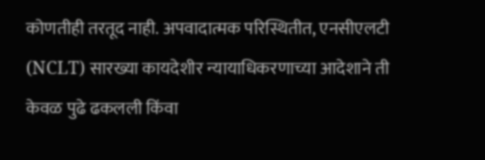कोणतीही तरतूद नाही. अपवादात्मक परिस्थितीत, एनसीएलटी (NCLT) सारख्या कायदेशीर न्यायाधिकरणाच्या आदेशाने ती केवळ पुढे ढकलली किंवा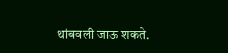थांबवली जाऊ शकते.